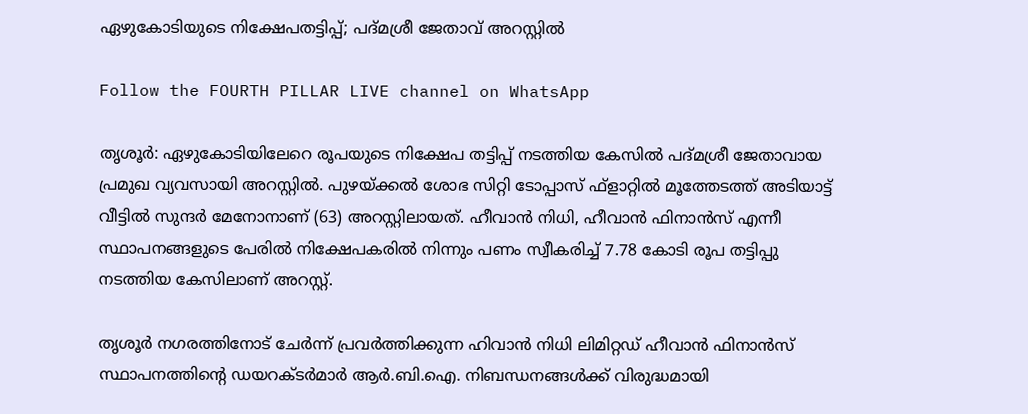ഏഴുകോടിയുടെ നിക്ഷേപതട്ടിപ്പ്; പദ്മശ്രീ ജേതാവ് അറസ്റ്റില്‍

Follow the FOURTH PILLAR LIVE channel on WhatsApp

തൃശൂര്‍: ഏഴുകോടിയിലേറെ രൂപയുടെ നിക്ഷേപ തട്ടിപ്പ് നടത്തിയ കേസില്‍ പദ്മശ്രീ ജേതാവായ പ്രമുഖ വ്യവസായി അറസ്റ്റില്‍. പുഴയ്ക്കല്‍ ശോഭ സിറ്റി ടോപ്പാസ് ഫ്ളാറ്റില്‍ മൂത്തേടത്ത് അടിയാട്ട് വീട്ടില്‍ സുന്ദര്‍ മേനോനാണ് (63) അറസ്റ്റിലായത്. ഹീവാന്‍ നിധി, ഹീവാന്‍ ഫിനാന്‍സ് എന്നീ സ്ഥാപനങ്ങളുടെ പേരില്‍ നിക്ഷേപകരില്‍ നിന്നും പണം സ്വീകരിച്ച് 7.78 കോടി രൂപ തട്ടിപ്പു നടത്തിയ കേസിലാണ് അറസ്റ്റ്.

തൃശൂര്‍ നഗരത്തിനോട് ചേര്‍ന്ന് പ്രവര്‍ത്തിക്കുന്ന ഹിവാന്‍ നിധി ലിമിറ്റഡ് ഹീവാന്‍ ഫിനാന്‍സ് സ്ഥാപനത്തിന്റെ ഡയറക്ടര്‍മാര്‍ ആര്‍.ബി.ഐ. നിബന്ധനങ്ങള്‍ക്ക് വിരുദ്ധമായി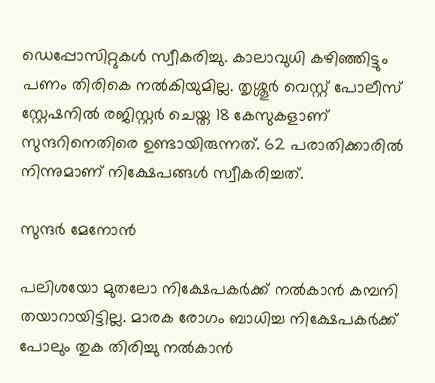ഡെപ്പോസിറ്റുകള്‍ സ്വീകരിച്ചു. കാലാവുധി കഴിഞ്ഞിട്ടും പണം തിരികെ നല്‍കിയുമില്ല. തൃശ്ശൂര്‍ വെസ്റ്റ് പോലീസ് സ്റ്റേഷനില്‍ രജിസ്റ്റര്‍ ചെയ്ത 18 കേസുകളാണ് സുന്ദറിനെതിരെ ഉണ്ടായിരുന്നത്. 62 പരാതിക്കാരില്‍ നിന്നുമാണ് നിക്ഷേപങ്ങള്‍ സ്വീകരിച്ചത്.

സുന്ദര്‍ മേനോന്‍

പലിശയോ മുതലോ നിക്ഷേപകര്‍ക്ക് നല്‍കാന്‍ കമ്പനി തയാറായിട്ടില്ല. മാരക രോഗം ബാധിച്ച നിക്ഷേപകര്‍ക്ക് പോലും തുക തിരിച്ചു നല്‍കാന്‍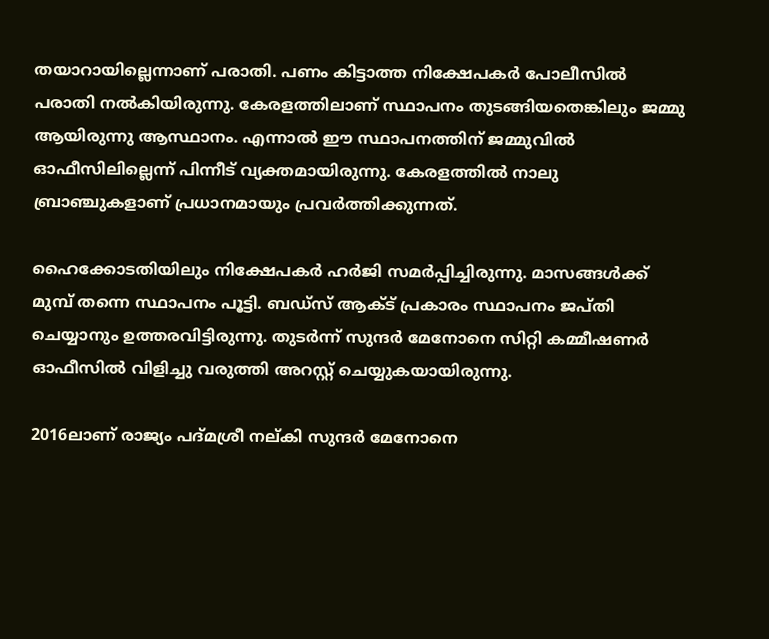തയാറായില്ലെന്നാണ് പരാതി. പണം കിട്ടാത്ത നിക്ഷേപകര്‍ പോലീസില്‍ പരാതി നല്‍കിയിരുന്നു. കേരളത്തിലാണ് സ്ഥാപനം തുടങ്ങിയതെങ്കിലും ജമ്മു ആയിരുന്നു ആസ്ഥാനം. എന്നാല്‍ ഈ സ്ഥാപനത്തിന് ജമ്മുവില്‍ ഓഫീസിലില്ലെന്ന് പിന്നീട് വ്യക്തമായിരുന്നു. കേരളത്തില്‍ നാലു ബ്രാഞ്ചുകളാണ് പ്രധാനമായും പ്രവര്‍ത്തിക്കുന്നത്.

ഹൈക്കോടതിയിലും നിക്ഷേപകര്‍ ഹര്‍ജി സമര്‍പ്പിച്ചിരുന്നു. മാസങ്ങള്‍ക്ക് മുമ്പ് തന്നെ സ്ഥാപനം പൂട്ടി. ബഡ്സ് ആക്ട് പ്രകാരം സ്ഥാപനം ജപ്തി ചെയ്യാനും ഉത്തരവിട്ടിരുന്നു. തുടര്‍ന്ന് സുന്ദര്‍ മേനോനെ സിറ്റി കമ്മീഷണര്‍ ഓഫീസില്‍ വിളിച്ചു വരുത്തി അറസ്റ്റ് ചെയ്യുകയായിരുന്നു.

2016ലാണ് രാജ്യം പദ്മശ്രീ നല്കി സുന്ദര്‍ മേനോനെ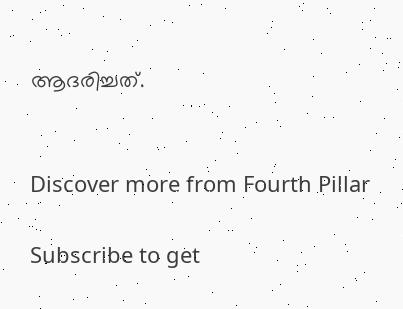ആദരിച്ചത്.


Discover more from Fourth Pillar

Subscribe to get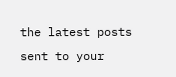the latest posts sent to your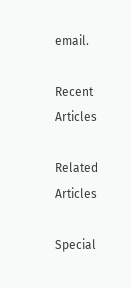email.

Recent Articles

Related Articles

Special